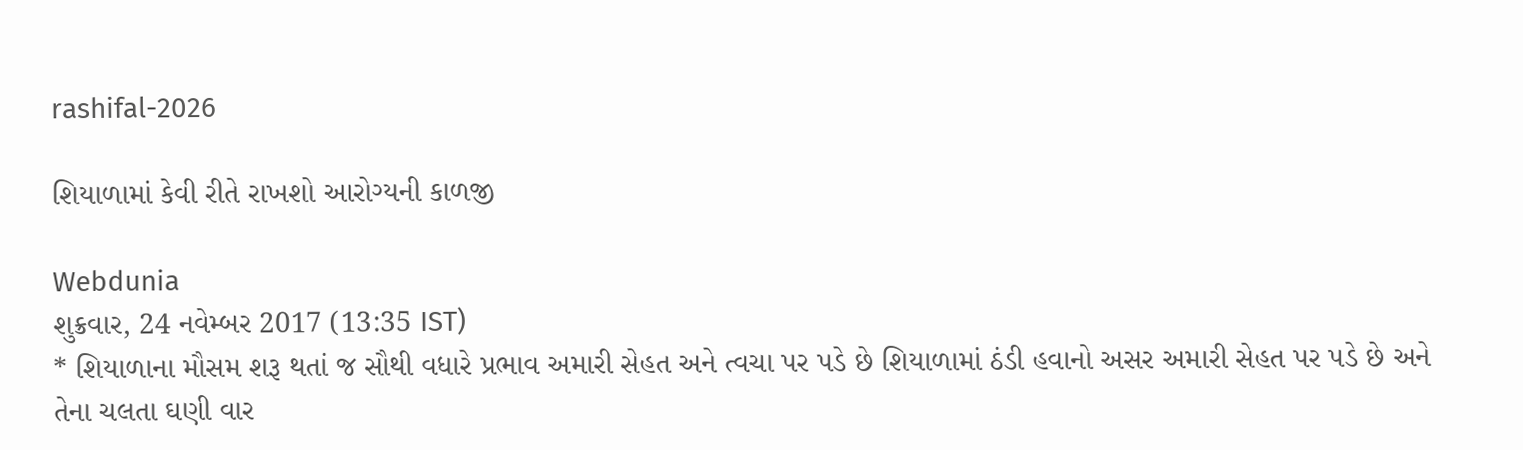rashifal-2026

શિયાળામાં કેવી રીતે રાખશો આરોગ્યની કાળજી

Webdunia
શુક્રવાર, 24 નવેમ્બર 2017 (13:35 IST)
* શિયાળાના મૌસમ શરૂ થતાં જ સૌથી વધારે પ્રભાવ અમારી સેહત અને ત્વચા પર પડે છે શિયાળામાં ઠંડી હવાનો અસર અમારી સેહત પર પડે છે અને તેના ચલતા ઘણી વાર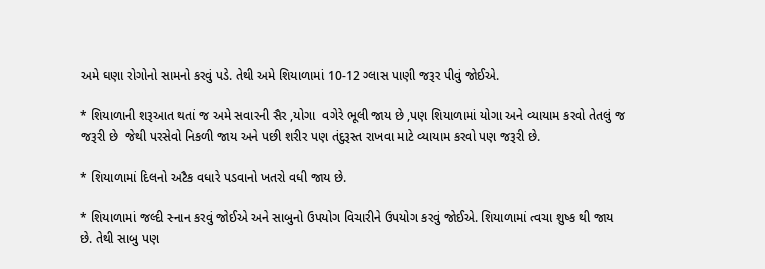અમે ઘણા રોગોનો સામનો કરવું પડે. તેથી અમે શિયાળામાં 10-12 ગ્લાસ પાણી જરૂર પીવું જોઈએ.

* શિયાળાની શરૂઆત થતાં જ અમે સવારની સૈર ,યોગા  વગેરે ભૂલી જાય છે ,પણ શિયાળામાં યોગા અને વ્યાયામ કરવો તેતલું જ જરૂરી છે  જેથી પરસેવો નિકળી જાય અને પછી શરીર પણ તંદુરૂસ્ત રાખવા માટે વ્યાયામ કરવો પણ જરૂરી છે.

* શિયાળામાં દિલનો અટૈક વધારે પડવાનો ખતરો વધી જાય છે.

* શિયાળામાં જલ્દી સ્નાન કરવું જોઈએ અને સાબુનો ઉપયોગ વિચારીને ઉપયોગ કરવું જોઈએ. શિયાળામાં ત્વચા શુષ્ક થી જાય છે. તેથી સાબુ પણ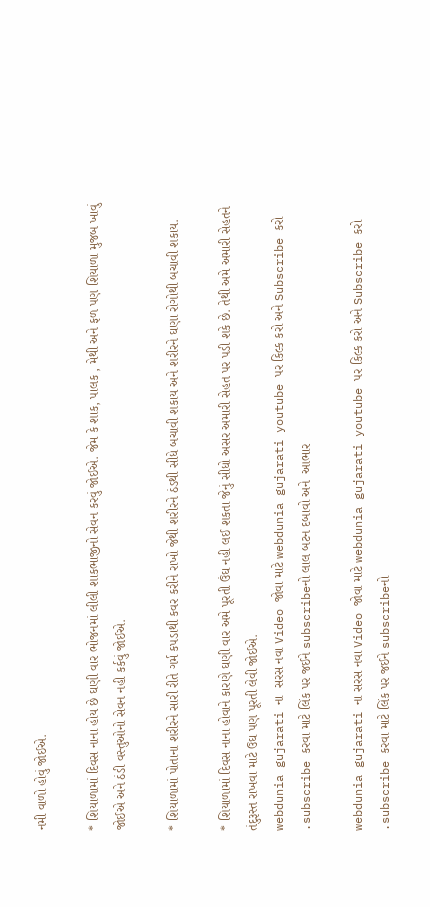નમી વાળો હોવું જોઈએ.

* શિયાળામાં દિવસ નાના હોય છે ઘણી વાર ભોજનમાં લીલી શાકભાજીનો સેવન કરવું જોઈએ. જેમ કે શાક, પાલક , મેથી અને ફળ પણ શિયાળા મુજબ ખાવું જોઈએ અને ઠંડી વસ્તુઓનો સેવન નહી કર્કવું જોઈએ.

* શિયાળામાં પોતાના શરીરને સારી રીતે ગર્મ કપડાથી કવર કરીને રાખો જેથી શરીરને ઠંડથી સીધે બચાવી શકાય અને શરીરને ઘણા રોગોથી બચાવી શકાય.

* શિયાળામાં દિવસ નાના હોવાને કારણે ઘણી વાર અમે પૂરતી ઉંઘ નહી લઈ શકતા જેનું સીધો અસર અમારી સેહત પર પડી શકે છે. તેથી અમે અમારી સેહતને તંદુરૂસ્ત રાખવા માટે ઉઘ પણ પૂરતી લેવી જોઈએ.
webdunia gujarati ના  સરસ નવા Video જોવા માટે webdunia gujarati youtube પર કિલ્ક કરો અને Subscribe કરો .subscribe કરવા માટે લિંક પર જઈને subscribeનો લાલ બટન દબાવો અને  આભાર

webdunia gujarati ના સરસ નવા Video જોવા માટે webdunia gujarati youtube પર કિલ્ક કરો અને Subscribe કરો .subscribe કરવા માટે લિંક પર જઈને subscribeનો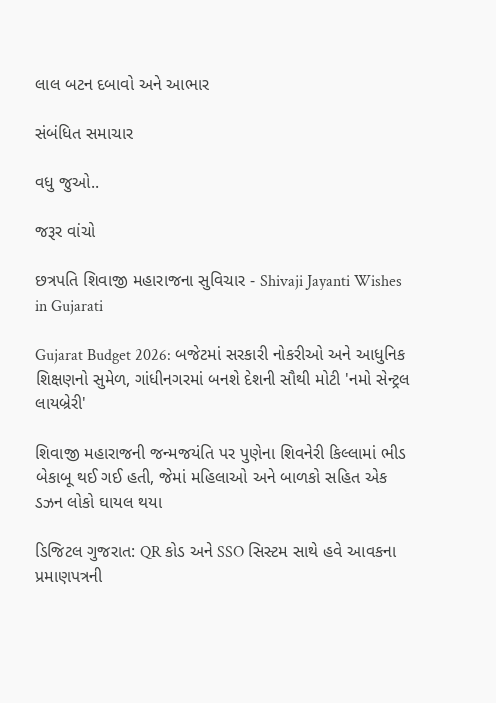લાલ બટન દબાવો અને આભાર

સંબંધિત સમાચાર

વધુ જુઓ..

જરૂર વાંચો

છત્રપતિ શિવાજી મહારાજના સુવિચાર - Shivaji Jayanti Wishes in Gujarati

Gujarat Budget 2026: બજેટમાં સરકારી નોકરીઓ અને આધુનિક શિક્ષણનો સુમેળ, ગાંધીનગરમાં બનશે દેશની સૌથી મોટી 'નમો સેન્ટ્રલ લાયબ્રેરી'

શિવાજી મહારાજની જન્મજયંતિ પર પુણેના શિવનેરી કિલ્લામાં ભીડ બેકાબૂ થઈ ગઈ હતી, જેમાં મહિલાઓ અને બાળકો સહિત એક ડઝન લોકો ઘાયલ થયા

ડિજિટલ ગુજરાત: QR કોડ અને SSO સિસ્ટમ સાથે હવે આવકના પ્રમાણપત્રની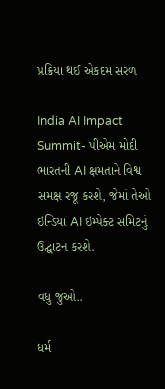પ્રક્રિયા થઈ એકદમ સરળ

India AI Impact Summit- પીએમ મોદી ભારતની AI ક્ષમતાને વિશ્વ સમક્ષ રજૂ કરશે, જેમાં તેઓ ઇન્ડિયા AI ઇમ્પેક્ટ સમિટનું ઉદ્ઘાટન કરશે.

વધુ જુઓ..

ધર્મ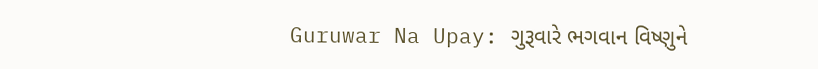Guruwar Na Upay: ગુરૂવારે ભગવાન વિષ્ણુને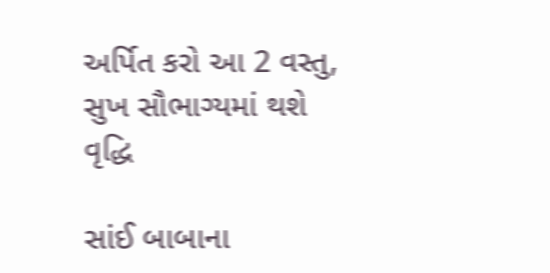અર્પિત કરો આ 2 વસ્તુ, સુખ સૌભાગ્યમાં થશે વૃદ્ધિ

સાંઈ બાબાના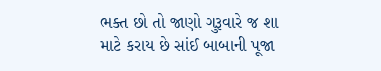ભક્ત છો તો જાણો ગુરૂવારે જ શા માટે કરાય છે સાંઈ બાબાની પૂજા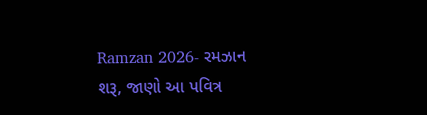Ramzan 2026- રમઝાન શરૂ, જાણો આ પવિત્ર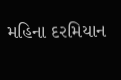મહિના દરમિયાન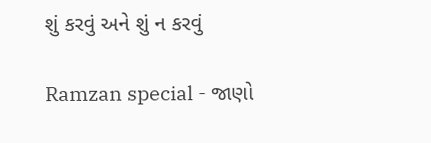શું કરવું અને શું ન કરવું

Ramzan special - જાણો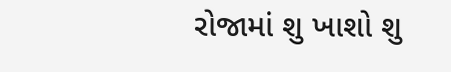રોજામાં શુ ખાશો શુ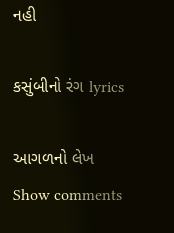નહી

કસુંબીનો રંગ lyrics

આગળનો લેખ
Show comments